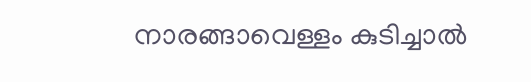നാരങ്ങാവെള്ളം കുടിച്ചാൽ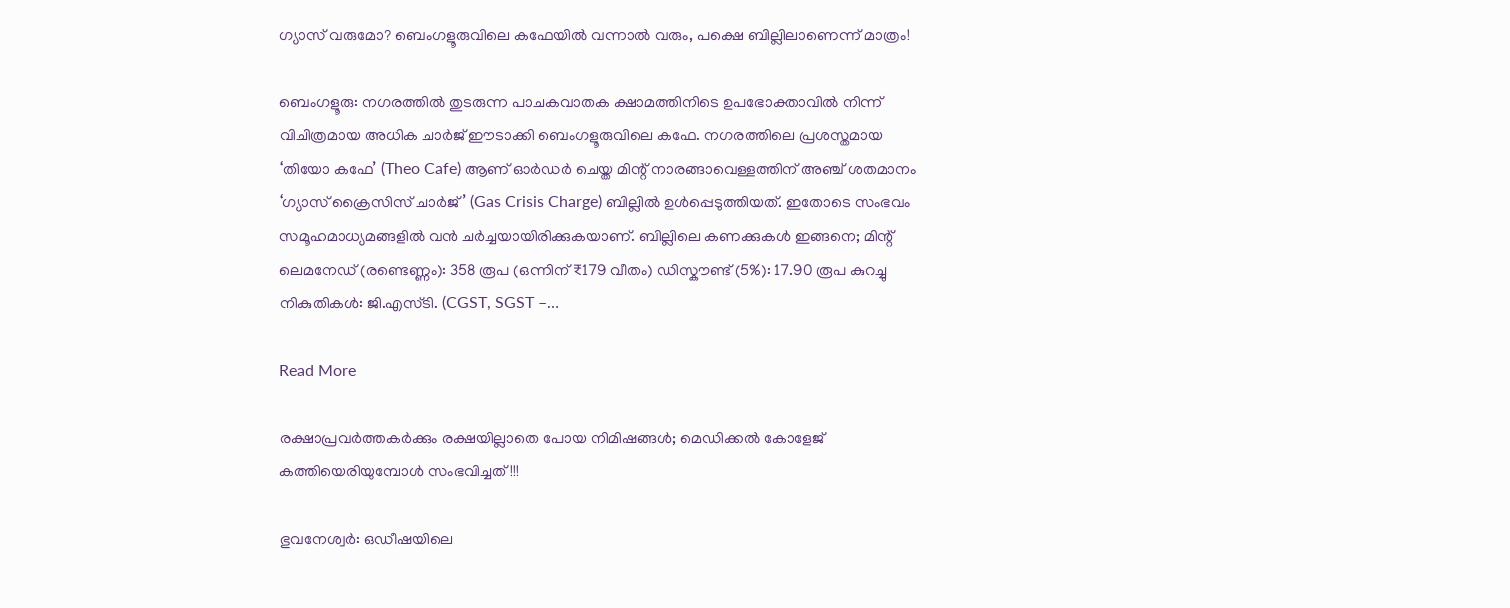ഗ്യാസ് വരുമോ? ബെംഗളൂരുവിലെ കഫേയിൽ വന്നാൽ വരും, പക്ഷെ ബില്ലിലാണെന്ന് മാത്രം!

ബെംഗളൂരു: നഗരത്തിൽ തുടരുന്ന പാചകവാതക ക്ഷാമത്തിനിടെ ഉപഭോക്താവിൽ നിന്ന് വിചിത്രമായ അധിക ചാർജ് ഈടാക്കി ബെംഗളൂരുവിലെ കഫേ. നഗരത്തിലെ പ്രശസ്തമായ ‘തിയോ കഫേ’ (Theo Cafe) ആണ് ഓർഡർ ചെയ്ത മിന്റ് നാരങ്ങാവെള്ളത്തിന് അഞ്ച് ശതമാനം ‘ഗ്യാസ് ക്രൈസിസ് ചാർജ്’ (Gas Crisis Charge) ബില്ലിൽ ഉൾപ്പെടുത്തിയത്. ഇതോടെ സംഭവം സമൂഹമാധ്യമങ്ങളിൽ വൻ ചർച്ചയായിരിക്കുകയാണ്. ബില്ലിലെ കണക്കുകൾ ഇങ്ങനെ; മിന്റ് ലെമനേഡ് (രണ്ടെണ്ണം): 358 രൂപ (ഒന്നിന് ₹179 വീതം) ഡിസ്കൗണ്ട് (5%): 17.90 രൂപ കുറച്ചു നികുതികൾ: ജി.എസ്ടി. (CGST, SGST –…

Read More

രക്ഷാപ്രവർത്തകർക്കും രക്ഷയില്ലാതെ പോയ നിമിഷങ്ങൾ; മെഡിക്കൽ കോളേജ് കത്തിയെരിയുമ്പോൾ സംഭവിച്ചത്!!!

ഭുവനേശ്വർ: ഒഡീഷയിലെ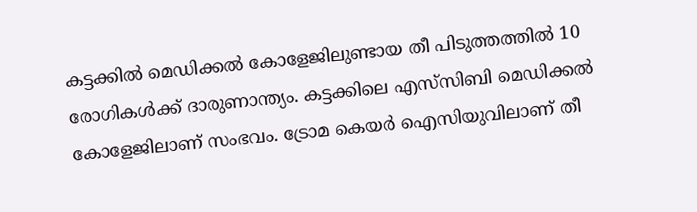കട്ടക്കിൽ മെഡിക്കൽ കോളേജിലുണ്ടായ തീ പിടുത്തത്തിൽ 10 രോഗികൾക്ക് ദാരുണാന്ത്യം. കട്ടക്കിലെ എസ്‌സിബി മെഡിക്കൽ കോളേജിലാണ് സംഭവം. ട്രോമ കെയർ ഐസിയുവിലാണ് തീ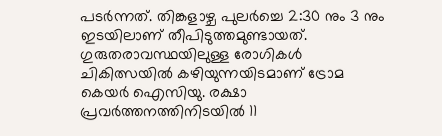പടർന്നത്. തിങ്കളാഴ്ച പുലർച്ചെ 2:30 നും 3 നും ഇടയിലാണ് തീപിടുത്തമുണ്ടായത്. ഗുരുതരാവസ്ഥയിലുള്ള രോഗികൾ ചികിത്സയിൽ കഴിയുന്നയിടമാണ് ട്രോമ കെയർ ഐസിയു. രക്ഷാ പ്രവർത്തനത്തിനിടയിൽ 11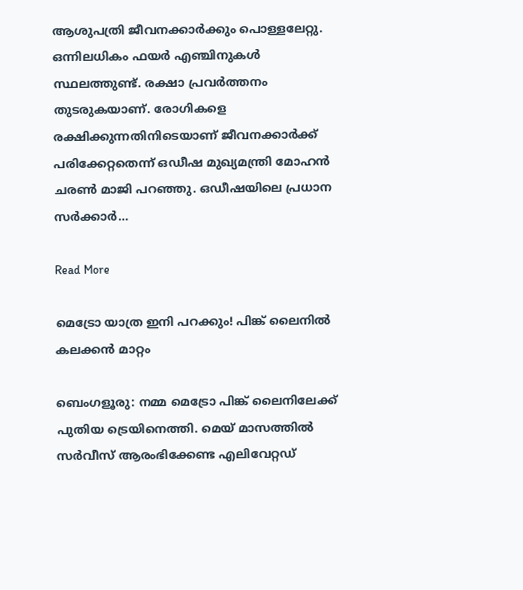ആശുപത്രി ജീവനക്കാർക്കും പൊള്ളലേറ്റു. ഒന്നിലധികം ഫയർ എഞ്ചിനുകൾ സ്ഥലത്തുണ്ട്. രക്ഷാ പ്രവർത്തനം തുടരുകയാണ്. രോഗികളെ രക്ഷിക്കുന്നതിനിടെയാണ് ജീവനക്കാർക്ക് പരിക്കേറ്റതെന്ന് ഒഡീഷ മുഖ്യമന്ത്രി മോഹൻ ചരൺ മാജി പറഞ്ഞു. ഒഡീഷയിലെ പ്രധാന സർക്കാർ…

Read More

മെട്രോ യാത്ര ഇനി പറക്കും! പിങ്ക് ലൈനിൽ കലക്കൻ മാറ്റം

ബെംഗളൂരു: നമ്മ മെട്രോ പിങ്ക് ലൈനിലേക്ക് പുതിയ ട്രെയിനെത്തി. മെയ് മാസത്തില്‍ സര്‍വീസ് ആരംഭിക്കേണ്ട എലിവേറ്റഡ്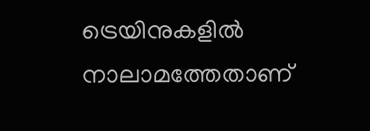ട്രെയിനുകളില്‍ നാലാമത്തേതാണ്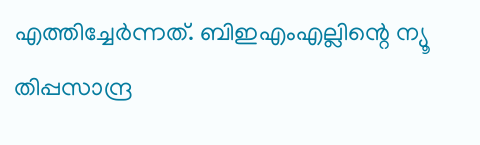എത്തിച്ചേര്‍ന്നത്. ബിഇഎംഎല്ലിന്റെ ന്യൂ തിപ്പസാന്ദ്ര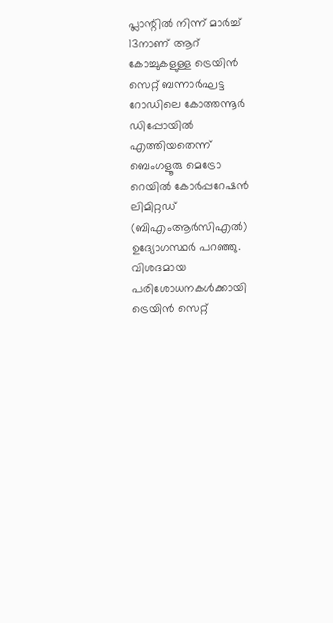പ്ലാന്റില്‍ നിന്ന് മാര്‍ച്ച് 13നാണ് ആറ് കോച്ചുകളുള്ള ട്രെയിന്‍ സെറ്റ് ബന്നാര്‍ഘട്ട റോഡിലെ കോത്തന്നൂര്‍ ഡിപ്പോയില്‍ എത്തിയതെന്ന് ബെംഗളൂരു മെട്രോ റെയില്‍ കോര്‍പ്പറേഷന്‍ ലിമിറ്റഡ് (ബിഎംആര്‍സിഎല്‍) ഉദ്യോഗസ്ഥര്‍ പറഞ്ഞു. വിശദമായ പരിശോധനകള്‍ക്കായി ട്രെയിന്‍ സെറ്റ്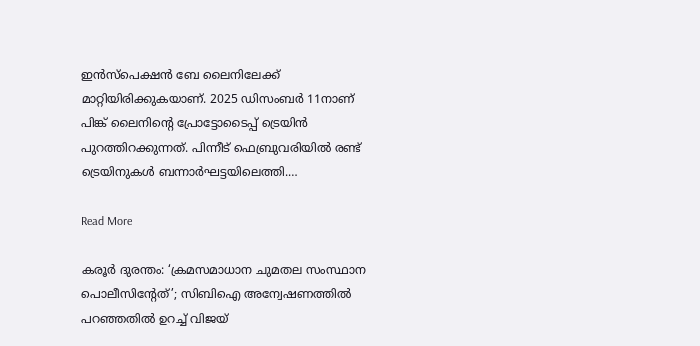ഇന്‍സ്‌പെക്ഷന്‍ ബേ ലൈനിലേക്ക് മാറ്റിയിരിക്കുകയാണ്. 2025 ഡിസംബര്‍ 11നാണ് പിങ്ക് ലൈനിന്റെ പ്രോട്ടോടൈപ്പ് ട്രെയിന്‍ പുറത്തിറക്കുന്നത്. പിന്നീട് ഫെബ്രുവരിയില്‍ രണ്ട് ട്രെയിനുകള്‍ ബന്നാര്‍ഘട്ടയിലെത്തി.…

Read More

കരൂര്‍ ദുരന്തം: ‘ക്രമസമാധാന ചുമതല സംസ്ഥാന പൊലീസിന്റേത്’; സിബിഐ അന്വേഷണത്തില്‍ പറഞ്ഞതില്‍ ഉറച്ച് വിജയ്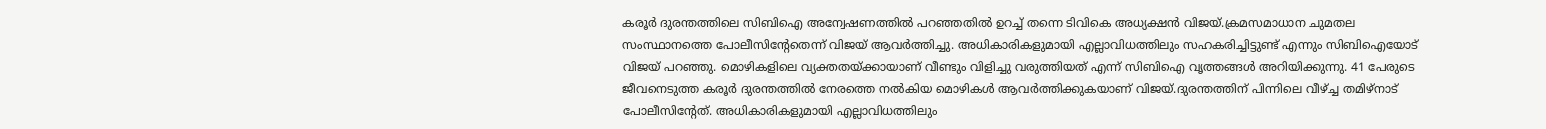കരൂര്‍ ദുരന്തത്തിലെ സിബിഐ അന്വേഷണത്തില്‍ പറഞ്ഞതില്‍ ഉറച്ച് തന്നെ ടിവികെ അധ്യക്ഷന്‍ വിജയ്.ക്രമസമാധാന ചുമതല സംസ്ഥാനത്തെ പോലീസിന്റേതെന്ന് വിജയ് ആവര്‍ത്തിച്ചു. അധികാരികളുമായി എല്ലാവിധത്തിലും സഹകരിച്ചിട്ടുണ്ട് എന്നും സിബിഐയോട് വിജയ് പറഞ്ഞു. മൊഴികളിലെ വ്യക്തതയ്ക്കായാണ് വീണ്ടും വിളിച്ചു വരുത്തിയത് എന്ന് സിബിഐ വൃത്തങ്ങള്‍ അറിയിക്കുന്നു. 41 പേരുടെ ജീവനെടുത്ത കരൂര്‍ ദുരന്തത്തില്‍ നേരത്തെ നല്‍കിയ മൊഴികള്‍ ആവര്‍ത്തിക്കുകയാണ് വിജയ്.ദുരന്തത്തിന് പിന്നിലെ വീഴ്ച്ച തമിഴ്‌നാട് പോലീസിന്റേത്. അധികാരികളുമായി എല്ലാവിധത്തിലും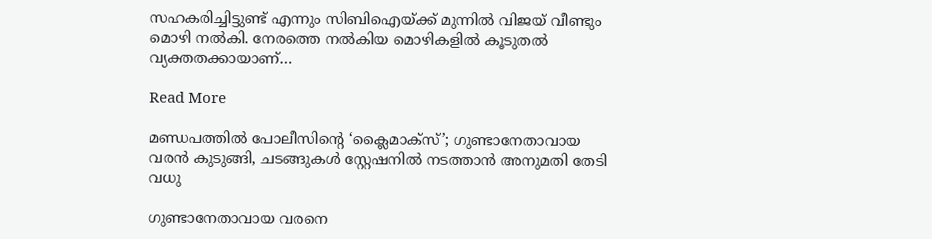സഹകരിച്ചിട്ടുണ്ട് എന്നും സിബിഐയ്ക്ക് മുന്നില്‍ വിജയ് വീണ്ടും മൊഴി നല്‍കി. നേരത്തെ നല്‍കിയ മൊഴികളില്‍ കൂടുതല്‍ വ്യക്തതക്കായാണ്…

Read More

മണ്ഡപത്തിൽ പോലീസിന്റെ ‘ക്ലൈമാക്സ്’; ഗുണ്ടാനേതാവായ വരൻ കുടുങ്ങി, ചടങ്ങുകൾ സ്റ്റേഷനിൽ നടത്താന്‍ അനുമതി തേടി വധു

ഗുണ്ടാനേതാവായ വരനെ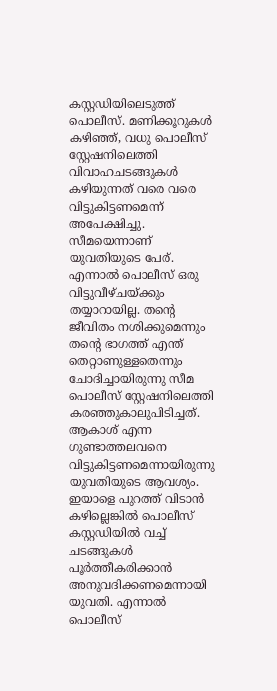കസ്റ്റഡിയിലെടുത്ത് പൊലീസ്. മണിക്കൂറുകൾ കഴിഞ്ഞ്, വധു പൊലീസ് സ്റ്റേഷനിലെത്തി വിവാഹചടങ്ങുകൾ കഴിയുന്നത് വരെ വരെ വിട്ടുകിട്ടണമെന്ന് അപേക്ഷിച്ചു. സീമയെന്നാണ് യുവതിയുടെ പേര്. എന്നാൽ പൊലീസ് ഒരു വിട്ടുവീഴ്ചയ്ക്കും തയ്യാറായില്ല. തന്റെ ജീവിതം നശിക്കുമെന്നും തന്റെ ഭാഗത്ത് എന്ത് തെറ്റാണുള്ളതെന്നും ചോദിച്ചായിരുന്നു സീമ പൊലീസ് സ്റ്റേഷനിലെത്തി കരഞ്ഞുകാലുപിടിച്ചത്. ആകാശ് എന്ന ഗുണ്ടാത്തലവനെ വിട്ടുകിട്ടണമെന്നായിരുന്നു യുവതിയുടെ ആവശ്യം. ഇയാളെ പുറത്ത് വിടാൻ കഴില്ലെങ്കിൽ പൊലീസ് കസ്റ്റഡിയിൽ വച്ച് ചടങ്ങുകൾ പൂർത്തീകരിക്കാൻ അനുവദിക്കണമെന്നായി യുവതി. എന്നാൽ പൊലീസ്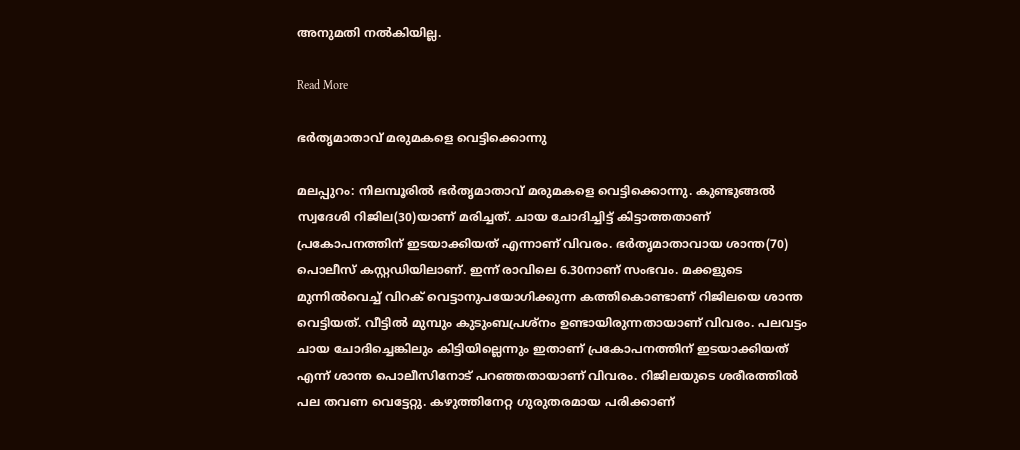അനുമതി നൽകിയില്ല.

Read More

ഭർതൃമാതാവ് മരുമകളെ വെട്ടിക്കൊന്നു

മലപ്പുറം: നിലമ്പൂരിൽ ഭർതൃമാതാവ് മരുമകളെ വെട്ടിക്കൊന്നു. കുണ്ടുങ്ങൽ സ്വദേശി റിജില(30)യാണ് മരിച്ചത്. ചായ ചോദിച്ചിട്ട് കിട്ടാത്തതാണ് പ്രകോപനത്തിന് ഇടയാക്കിയത് എന്നാണ് വിവരം. ഭർതൃമാതാവായ ശാന്ത(70) പൊലീസ് കസ്റ്റഡിയിലാണ്. ഇന്ന് രാവിലെ 6.30നാണ് സംഭവം. മക്കളുടെ മുന്നിൽവെച്ച് വിറക് വെട്ടാനുപയോഗിക്കുന്ന കത്തികൊണ്ടാണ് റിജിലയെ ശാന്ത വെട്ടിയത്. വീട്ടിൽ മുമ്പും കുടുംബപ്രശ്നം ഉണ്ടായിരുന്നതായാണ് വിവരം. പലവട്ടം ചായ ചോദിച്ചെങ്കിലും കിട്ടിയില്ലെന്നും ഇതാണ് പ്രകോപനത്തിന് ഇടയാക്കിയത് എന്ന് ശാന്ത പൊലീസിനോട് പറഞ്ഞതായാണ് വിവരം. റിജിലയുടെ ശരീരത്തിൽ പല തവണ വെട്ടേറ്റു. കഴുത്തിനേറ്റ ഗുരുതരമായ പരിക്കാണ്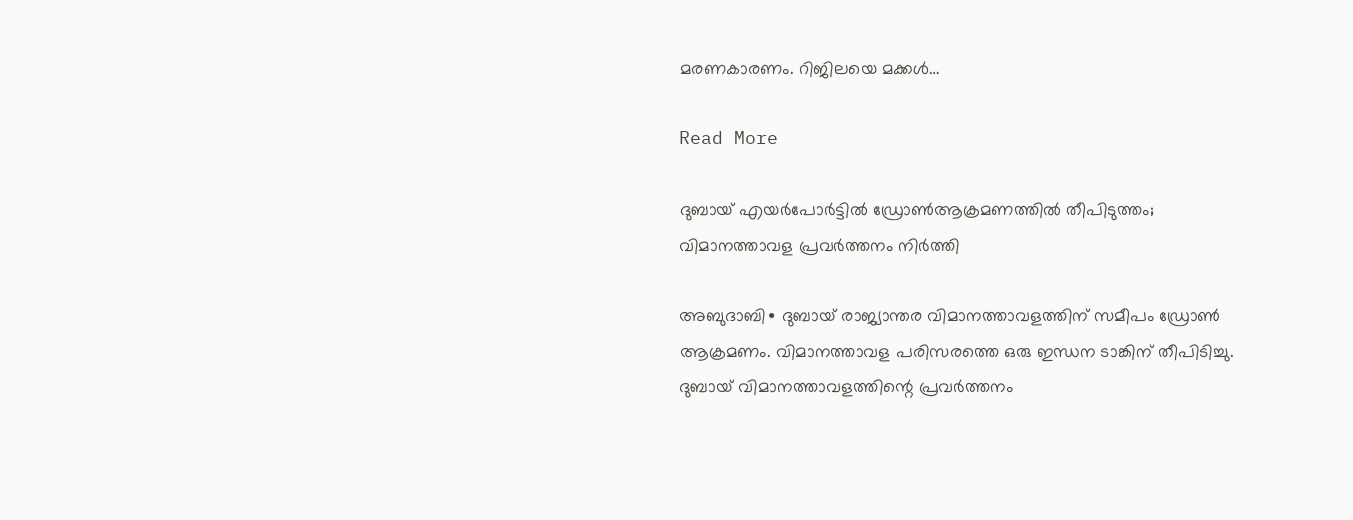മരണകാരണം. റിജിലയെ മക്കൾ…

Read More

ദുബായ് എയർപോർട്ടിൽ ഡ്രോൺആക്രമണത്തിൽ തീപിടുത്തം; വിമാനത്താവള പ്രവർത്തനം നിർത്തി

അബുദാബി∙ ദുബായ് രാജ്യാന്തര വിമാനത്താവളത്തിന് സമീപം ഡ്രോൺ ആക്രമണം. വിമാനത്താവള പരിസരത്തെ ഒരു ഇന്ധന ടാങ്കിന് തീപിടിച്ചു. ദുബായ് വിമാനത്താവളത്തിന്റെ പ്രവർത്തനം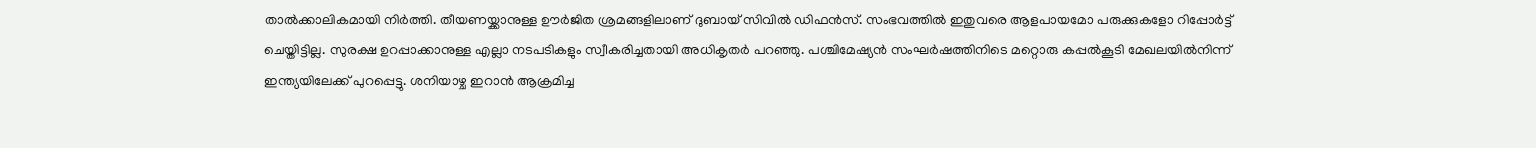താൽക്കാലികമായി നിർത്തി. തീയണയ്ക്കാനുള്ള ഊർജിത ശ്രമങ്ങളിലാണ് ദുബായ് സിവിൽ ഡിഫൻസ്. സംഭവത്തിൽ ഇതുവരെ ആളപായമോ പരുക്കുകളോ റിപ്പോർട്ട് ചെയ്തിട്ടില്ല. സുരക്ഷ ഉറപ്പാക്കാനുള്ള എല്ലാ നടപടികളും സ്വീകരിച്ചതായി അധികൃതർ പറഞ്ഞു. പശ്ചിമേഷ്യൻ സംഘർഷത്തിനിടെ മറ്റൊരു കപ്പൽകൂടി മേഖലയിൽനിന്ന് ഇന്ത്യയിലേക്ക് പുറപ്പെട്ടു. ശനിയാഴ്ച ഇറാൻ ആക്രമിച്ച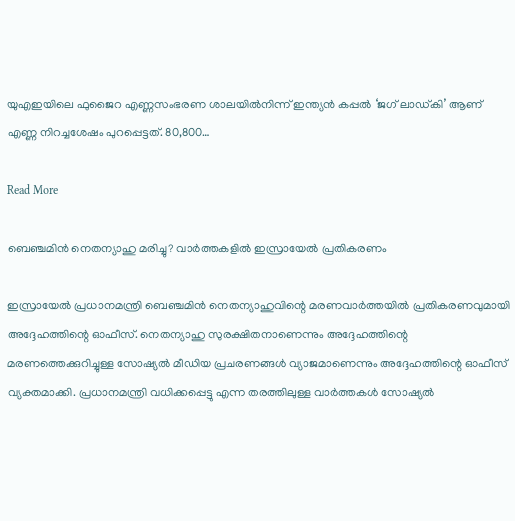യുഎഇയിലെ ഫുജൈറ എണ്ണസംഭരണ ശാലയിൽനിന്ന് ഇന്ത്യൻ കപ്പൽ ‘ജഗ് ലാഡ്‌കി’ ആണ് എണ്ണ നിറച്ചശേഷം പുറപ്പെട്ടത്. 80,800…

Read More

ബെഞ്ചമിൻ നെതന്യാഹു മരിച്ചു? വാർത്തകളിൽ ഇസ്രായേൽ പ്രതികരണം

ഇസ്രായേൽ പ്രധാനമന്ത്രി ബെഞ്ചമിൻ നെതന്യാഹുവിന്റെ മരണവാർത്തയിൽ പ്രതികരണവുമായി അദ്ദേഹത്തിന്റെ ഓഫീസ്. നെതന്യാഹു സുരക്ഷിതനാണെന്നും അദ്ദേഹത്തിന്റെ മരണത്തെക്കുറിച്ചുള്ള സോഷ്യൽ മീഡിയ പ്രചരണങ്ങൾ വ്യാജമാണെന്നും അദ്ദേഹത്തിന്റെ ഓഫീസ് വ്യക്തമാക്കി. പ്രധാനമന്ത്രി വധിക്കപ്പെട്ടു എന്ന തരത്തിലുള്ള വാർത്തകൾ സോഷ്യൽ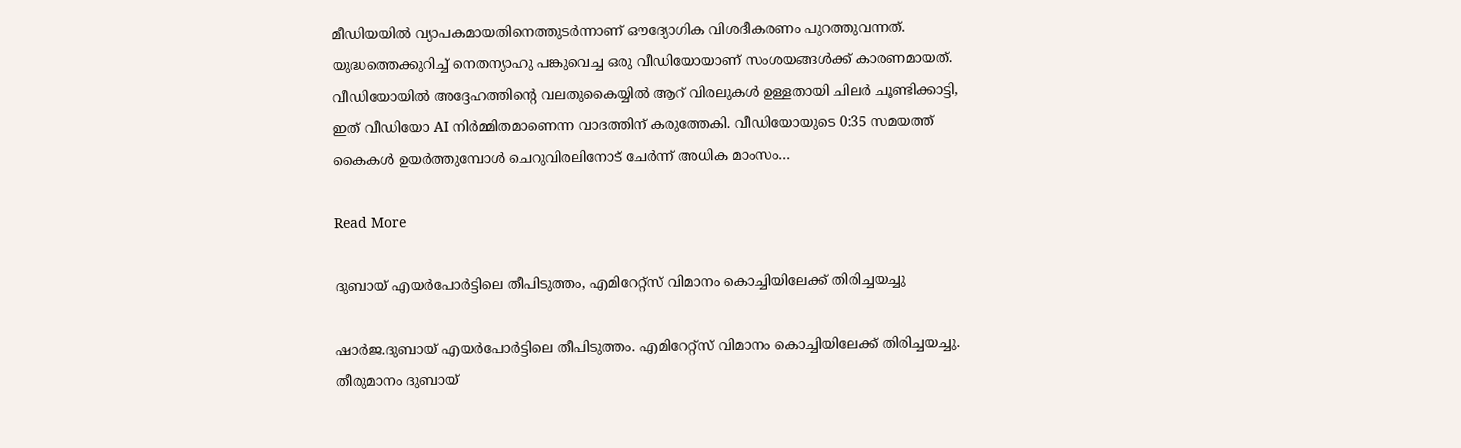മീഡിയയിൽ വ്യാപകമായതിനെത്തുടർന്നാണ് ഔദ്യോഗിക വിശദീകരണം പുറത്തുവന്നത്. യുദ്ധത്തെക്കുറിച്ച് നെതന്യാഹു പങ്കുവെച്ച ഒരു വീഡിയോയാണ് സംശയങ്ങൾക്ക് കാരണമായത്. വീഡിയോയിൽ അദ്ദേഹത്തിന്റെ വലതുകൈയ്യിൽ ആറ് വിരലുകൾ ഉള്ളതായി ചിലർ ചൂണ്ടിക്കാട്ടി, ഇത് വീഡിയോ AI നിർമ്മിതമാണെന്ന വാദത്തിന് കരുത്തേകി. വീഡിയോയുടെ 0:35 സമയത്ത് കൈകൾ ഉയർത്തുമ്പോൾ ചെറുവിരലിനോട് ചേർന്ന് അധിക മാംസം…

Read More

ദുബായ് എയർപോർട്ടിലെ തീപിടുത്തം, എമിറേറ്റ്സ് വിമാനം കൊച്ചിയിലേക്ക് തിരിച്ചയച്ചു

ഷാര്‍ജ.ദുബായ് എയർപോർട്ടിലെ തീപിടുത്തം. എമിറേറ്റ്സ് വിമാനം കൊച്ചിയിലേക്ക് തിരിച്ചയച്ചു. തീരുമാനം ദുബായ്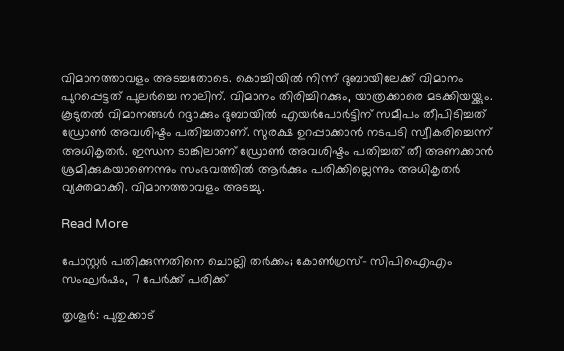വിമാനത്താവളം അടച്ചതോടെ. കൊച്ചിയിൽ നിന്ന് ദുബായിലേക്ക് വിമാനം പുറപ്പെട്ടത് പുലർച്ചെ നാലിന്. വിമാനം തിരിച്ചിറക്കും, യാത്രക്കാരെ മടക്കിയയ്ക്കും. കൂടുതൽ വിമാനങ്ങൾ റദ്ദാക്കും ദുബായിൽ എയർപോർട്ടിന് സമീപം തീപിടിച്ചത് ഡ്രോൺ അവശിഷ്ടം പതിച്ചതാണ്. സുരക്ഷ ഉറപ്പാക്കാൻ നടപടി സ്വീകരിച്ചെന്ന് അധികൃതർ. ഇന്ധന ടാങ്കിലാണ് ഡ്രോണ്‍ അവശിഷ്ടം പതിച്ചത് തീ അണക്കാൻ ശ്രമിക്കുകയാണെന്നും സംഭവത്തിൽ ആർക്കും പരിക്കില്ലെന്നും അധികൃതര്‍ വ്യക്തമാക്കി. വിമാനത്താവളം അടച്ചു.

Read More

പോസ്റ്റർ പതിക്കുന്നതിനെ ചൊല്ലി തർക്കം; കോൺഗ്രസ്- സിപിഐഎം സംഘർഷം, 7 പേർക്ക് പരിക്ക്

തൃശൂര്‍: പുതുക്കാട്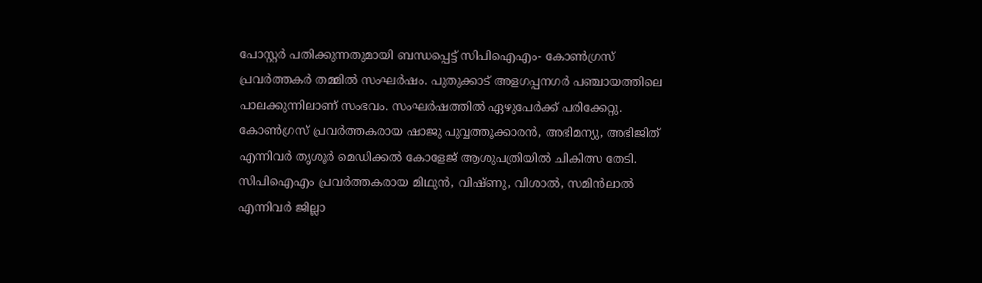പോസ്റ്റര്‍ പതിക്കുന്നതുമായി ബന്ധപ്പെട്ട് സിപിഐഎം- കോണ്‍ഗ്രസ് പ്രവര്‍ത്തകര്‍ തമ്മില്‍ സംഘര്‍ഷം. പുതുക്കാട് അളഗപ്പനഗര്‍ പഞ്ചായത്തിലെ പാലക്കുന്നിലാണ് സംഭവം. സംഘര്‍ഷത്തില്‍ ഏഴുപേര്‍ക്ക് പരിക്കേറ്റു. കോണ്‍ഗ്രസ് പ്രവര്‍ത്തകരായ ഷാജു പുവ്വത്തൂക്കാരന്‍, അഭിമന്യു, അഭിജിത് എന്നിവര്‍ തൃശൂര്‍ മെഡിക്കല്‍ കോളേജ് ആശുപത്രിയില്‍ ചികിത്സ തേടി. സിപിഐഎം പ്രവര്‍ത്തകരായ മിഥുന്‍, വിഷ്ണു, വിശാല്‍, സമിന്‍ലാല്‍ എന്നിവര്‍ ജില്ലാ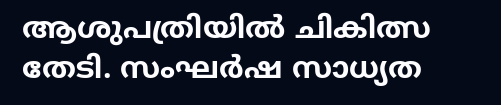ആശുപത്രിയില്‍ ചികിത്സ തേടി. സംഘര്‍ഷ സാധ്യത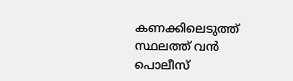കണക്കിലെടുത്ത് സ്ഥലത്ത് വന്‍ പൊലീസ്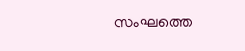സംഘത്തെ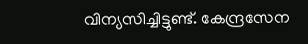വിന്യസിച്ചിട്ടുണ്ട്. കേന്ദ്രസേന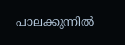പാലക്കുന്നില്‍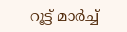റൂട്ട് മാര്‍ച്ച്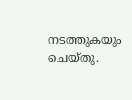നടത്തുകയും ചെയ്തു.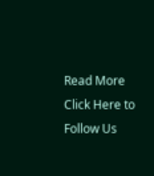Read More
Click Here to Follow Us